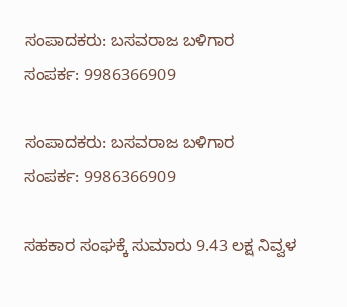ಸಂಪಾದಕರು: ಬಸವರಾಜ ಬಳಿಗಾರ
ಸಂಪರ್ಕ: 9986366909

ಸಂಪಾದಕರು: ಬಸವರಾಜ ಬಳಿಗಾರ
ಸಂಪರ್ಕ: 9986366909

ಸಹಕಾರ ಸಂಘಕ್ಕೆ ಸುಮಾರು 9.43 ಲಕ್ಷ ನಿವ್ವಳ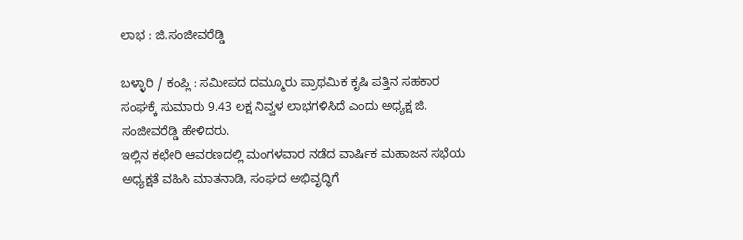ಲಾಭ : ಜಿ.ಸಂಜೀವರೆಡ್ಡಿ

ಬಳ್ಳಾರಿ / ಕಂಪ್ಲಿ : ಸಮೀಪದ ದಮ್ಮೂರು ಪ್ರಾಥಮಿಕ ಕೃಷಿ ಪತ್ತಿನ ಸಹಕಾರ ಸಂಘಕ್ಕೆ ಸುಮಾರು 9.43 ಲಕ್ಷ ನಿವ್ವಳ ಲಾಭಗಳಿಸಿದೆ ಎಂದು ಅಧ್ಯಕ್ಷ ಜಿ. ಸಂಜೀವರೆಡ್ಡಿ ಹೇಳಿದರು.
ಇಲ್ಲಿನ ಕಛೇರಿ ಆವರಣದಲ್ಲಿ ಮಂಗಳವಾರ ನಡೆದ ವಾರ್ಷಿಕ ಮಹಾಜನ ಸಭೆಯ ಅಧ್ಯಕ್ಷತೆ ವಹಿಸಿ ಮಾತನಾಡಿ, ಸಂಘದ ಅಭಿವೃದ್ಧಿಗೆ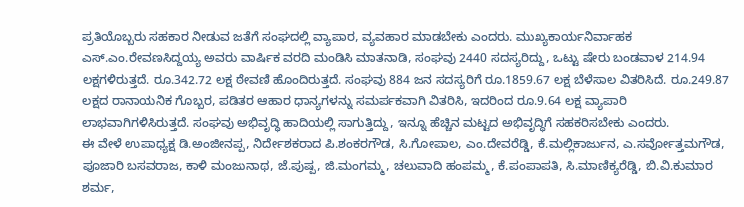ಪ್ರತಿಯೊಬ್ಬರು ಸಹಕಾರ ನೀಡುವ ಜತೆಗೆ ಸಂಘದಲ್ಲಿ ವ್ಯಾಪಾರ, ವ್ಯವಹಾರ ಮಾಡಬೇಕು ಎಂದರು. ಮುಖ್ಯಕಾರ್ಯನಿರ್ವಾಹಕ ಎಸ್.ಎಂ.ರೇವಣಸಿದ್ದಯ್ಯ ಅವರು ವಾರ್ಷಿಕ ವರದಿ ಮಂಡಿಸಿ ಮಾತನಾಡಿ, ಸಂಘವು 2440 ಸದಸ್ಯರಿದ್ದು, ಒಟ್ಟು ಷೇರು ಬಂಡವಾಳ 214.94 ಲಕ್ಷಗಳಿರುತ್ತದೆ. ರೂ.342.72 ಲಕ್ಷ ಠೇವಣಿ ಹೊಂದಿರುತ್ತದೆ. ಸಂಘವು 884 ಜನ ಸದಸ್ಯರಿಗೆ ರೂ.1859.67 ಲಕ್ಷ ಬೆಳೆಸಾಲ ವಿತರಿಸಿದೆ. ರೂ.249.87 ಲಕ್ಷದ ರಾನಾಯನಿಕ ಗೊಬ್ಬರ, ಪಡಿತರ ಆಹಾರ ಧಾನ್ಯಗಳನ್ನು ಸಮರ್ಪಕವಾಗಿ ವಿತರಿಸಿ, ಇದರಿಂದ ರೂ.9.64 ಲಕ್ಷ ವ್ಯಾಪಾರಿ ಲಾಭವಾಗಿಗಳಿಸಿರುತ್ತದೆ. ಸಂಘವು ಅಭಿವೃದ್ಧಿ ಹಾದಿಯಲ್ಲಿ ಸಾಗುತ್ತಿದ್ದು, ಇನ್ನೂ ಹೆಚ್ಚಿನ ಮಟ್ಟದ ಅಭಿವೃದ್ಧಿಗೆ ಸಹಕರಿಸಬೇಕು ಎಂದರು.
ಈ ವೇಳೆ ಉಪಾಧ್ಯಕ್ಷ ಡಿ.ಅಂಜೀನಪ್ಪ, ನಿರ್ದೇಶಕರಾದ ಪಿ.ಶಂಕರಗೌಡ, ಸಿ.ಗೋಪಾಲ, ಎಂ.ದೇವರೆಡ್ಡಿ, ಕೆ.ಮಲ್ಲಿಕಾರ್ಜುನ, ಎ.ಸರ್ವೋತ್ತಮಗೌಡ, ಪೂಜಾರಿ ಬಸವರಾಜ, ಕಾಳಿ ಮಂಜುನಾಥ, ಜೆ.ಪುಷ್ಪ, ಜಿ.ಮಂಗಮ್ಮ, ಚಲುವಾದಿ ಹಂಪಮ್ಮ, ಕೆ.ಪಂಪಾಪತಿ, ಸಿ.ಮಾಣಿಕ್ಯರೆಡ್ಡಿ, ಬಿ.ವಿ.ಕುಮಾರ ಶರ್ಮ,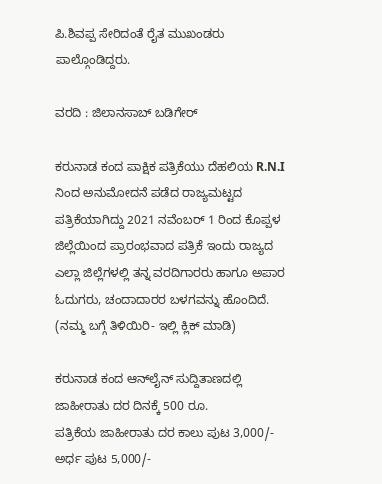ಪಿ.ಶಿವಪ್ಪ ಸೇರಿದಂತೆ ರೈತ ಮುಖಂಡರು ಪಾಲ್ಗೊಂಡಿದ್ದರು.

ವರದಿ : ಜಿಲಾನಸಾಬ್ ಬಡಿಗೇರ್

ಕರುನಾಡ ಕಂದ ಪಾಕ್ಷಿಕ ಪತ್ರಿಕೆಯು ದೆಹಲಿಯ R.N.I ನಿಂದ ಅನುಮೋದನೆ ಪಡೆದ ರಾಜ್ಯಮಟ್ಟದ ಪತ್ರಿಕೆಯಾಗಿದ್ದು 2021 ನವೆಂಬರ್ 1 ರಿಂದ ಕೊಪ್ಪಳ ಜಿಲ್ಲೆಯಿಂದ ಪ್ರಾರಂಭವಾದ ಪತ್ರಿಕೆ ಇಂದು ರಾಜ್ಯದ ಎಲ್ಲಾ ಜಿಲ್ಲೆಗಳಲ್ಲಿ ತನ್ನ ವರದಿಗಾರರು ಹಾಗೂ ಅಪಾರ ಓದುಗರು, ಚಂದಾದಾರರ ಬಳಗವನ್ನು ಹೊಂದಿದೆ. (ನಮ್ಮ ಬಗ್ಗೆ ತಿಳಿಯಿರಿ- ಇಲ್ಲಿ ಕ್ಲಿಕ್‌ ಮಾಡಿ)

ಕರುನಾಡ ಕಂದ ಆನ್‌ಲೈನ್‌ ಸುದ್ದಿತಾಣದಲ್ಲಿ ಜಾಹೀರಾತು ದರ ದಿನಕ್ಕೆ 500 ರೂ.
ಪತ್ರಿಕೆಯ ಜಾಹೀರಾತು ದರ ಕಾಲು ಪುಟ 3,000/-
ಅರ್ಧ ಪುಟ 5,000/-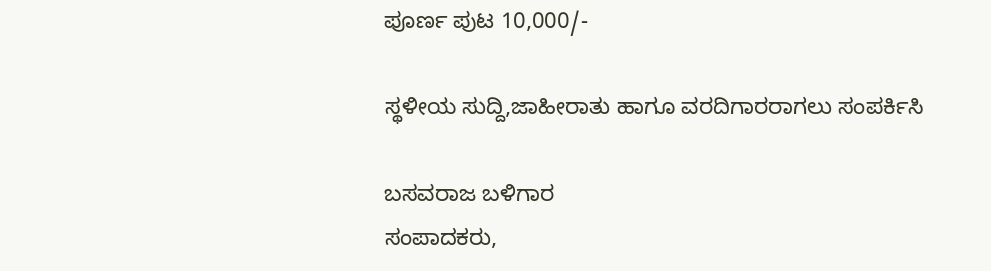ಪೂರ್ಣ ಪುಟ 10,000/-

ಸ್ಥಳೀಯ ಸುದ್ದಿ,ಜಾಹೀರಾತು ಹಾಗೂ ವರದಿಗಾರರಾಗಲು ಸಂಪರ್ಕಿಸಿ

ಬಸವರಾಜ ಬಳಿಗಾರ
ಸಂಪಾದಕರು,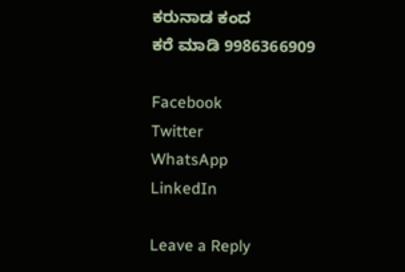ಕರುನಾಡ ಕಂದ
ಕರೆ ಮಾಡಿ 9986366909

Facebook
Twitter
WhatsApp
LinkedIn

Leave a Reply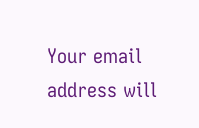Your email address will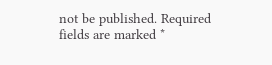not be published. Required fields are marked *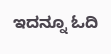ಇದನ್ನೂ ಓದಿ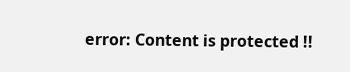error: Content is protected !!